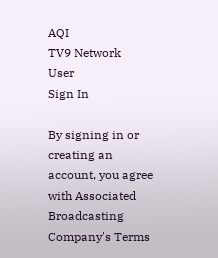AQI
TV9 Network
User
Sign In

By signing in or creating an account, you agree with Associated Broadcasting Company's Terms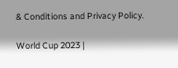& Conditions and Privacy Policy.

World Cup 2023 |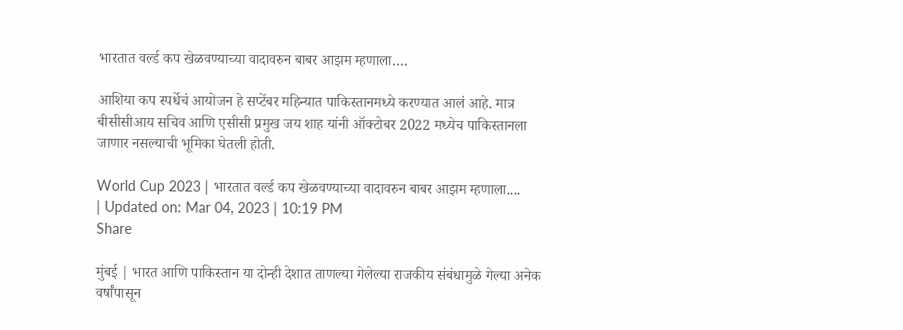भारतात वर्ल्ड कप खेळवण्याच्या वादावरुन बाबर आझम म्हणाला….

आशिया कप स्पर्धेचं आयोजन हे सप्टेंबर महिन्यात पाकिस्तानमध्ये करण्यात आलं आहे. मात्र बीसीसीआय सचिव आणि एसीसी प्रमुख जय शाह यांनी ऑक्टोबर 2022 मध्येच पाकिस्तानला जाणार नसल्याची भूमिका घेतली होती.

World Cup 2023 | भारतात वर्ल्ड कप खेळवण्याच्या वादावरुन बाबर आझम म्हणाला....
| Updated on: Mar 04, 2023 | 10:19 PM
Share

मुंबई | भारत आणि पाकिस्तान या दोन्ही देशात ताणल्या गेलेल्या राजकीय संबंधामुळे गेल्या अनेक वर्षांपासून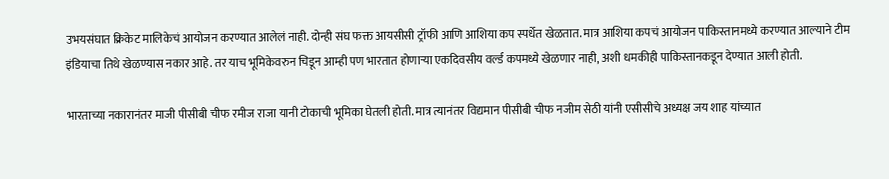उभयसंघात क्रिकेट मालिकेचं आयोजन करण्यात आलेलं नाही. दोन्ही संघ फक्त आयसीसी ट्रॉफी आणि आशिया कप स्पर्धेत खेळतात. मात्र आशिया कपचं आयोजन पाकिस्तानमध्ये करण्यात आल्याने टीम इंडियाचा तिथे खेळण्यास नकार आहे. तर याच भूमिकेवरुन चिडून आम्ही पण भारतात होणाऱ्या एकदिवसीय वर्ल्ड कपमध्ये खेळणार नाही, अशी धमकीही पाकिस्तानकडून देण्यात आली होती.

भारताच्या नकारानंतर माजी पीसीबी चीफ रमीज राजा यानी टोकाची भूमिका घेतली होती. मात्र त्यानंतर विद्यमान पीसीबी चीफ नजीम सेठी यांनी एसीसीचे अध्यक्ष जय शाह यांच्यात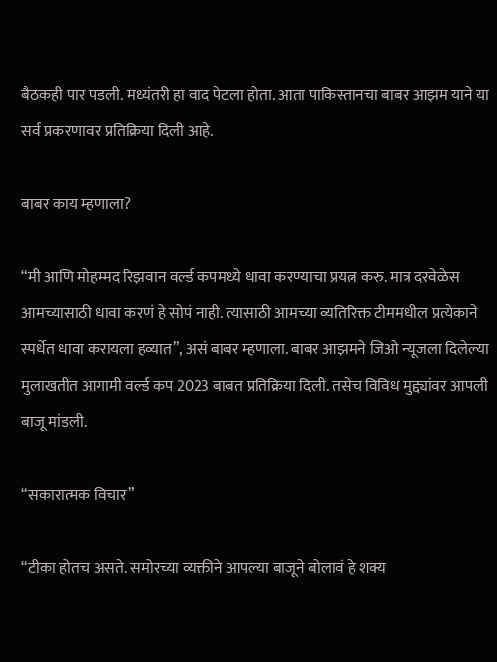बैठकही पार पडली. मध्यंतरी हा वाद पेटला होता. आता पाकिस्तानचा बाबर आझम याने या सर्व प्रकरणावर प्रतिक्रिया दिली आहे.

बाबर काय म्हणाला?

“मी आणि मोहम्मद रिझवान वर्ल्ड कपमध्ये धावा करण्याचा प्रयत्न करु. मात्र दरवेळेस आमच्यासाठी धावा करणं हे सोपं नाही. त्यासाठी आमच्या व्यतिरिक्त टीममधील प्रत्येकाने स्पर्धेत धावा करायला हव्यात”, असं बाबर म्हणाला. बाबर आझमने जिओ न्यूजला दिलेल्या मुलाखतीत आगामी वर्ल्ड कप 2023 बाबत प्रतिक्रिया दिली. तसेच विविध मुद्द्यांवर आपली बाजू मांडली.

“सकारात्मक विचार”

“टीका होतच असते. समोरच्या व्यक्तीने आपल्या बाजूने बोलावं हे शक्य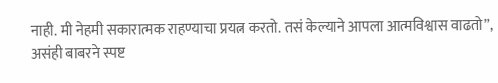नाही. मी नेहमी सकारात्मक राहण्याचा प्रयत्न करतो. तसं केल्याने आपला आत्मविश्वास वाढतो”, असंही बाबरने स्पष्ट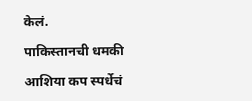केलं.

पाकिस्तानची धमकी

आशिया कप स्पर्धेचं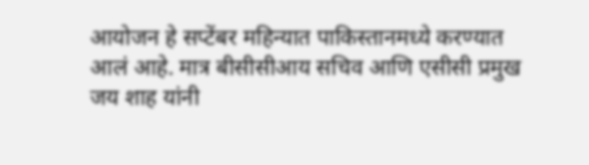आयोजन हे सप्टेंबर महिन्यात पाकिस्तानमध्ये करण्यात आलं आहे. मात्र बीसीसीआय सचिव आणि एसीसी प्रमुख जय शाह यांनी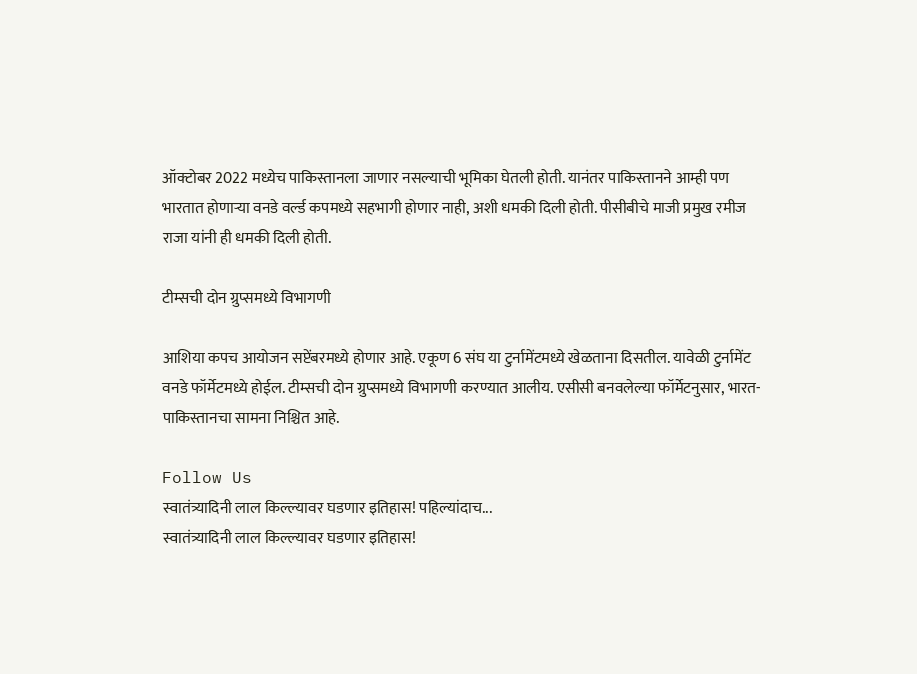ऑक्टोबर 2022 मध्येच पाकिस्तानला जाणार नसल्याची भूमिका घेतली होती. यानंतर पाकिस्तानने आम्ही पण भारतात होणाऱ्या वनडे वर्ल्ड कपमध्ये सहभागी होणार नाही, अशी धमकी दिली होती. पीसीबीचे माजी प्रमुख रमीज राजा यांनी ही धमकी दिली होती.

टीम्सची दोन ग्रुप्समध्ये विभागणी

आशिया कपच आयोजन सप्टेंबरमध्ये होणार आहे. एकूण 6 संघ या टुर्नामेंटमध्ये खेळताना दिसतील. यावेळी टुर्नामेंट वनडे फॉर्मेटमध्ये होईल. टीम्सची दोन ग्रुप्समध्ये विभागणी करण्यात आलीय. एसीसी बनवलेल्या फॉर्मेटनुसार, भारत-पाकिस्तानचा सामना निश्चित आहे.

Follow Us
स्वातंत्र्यादिनी लाल किल्ल्यावर घडणार इतिहास! पहिल्यांदाच...
स्वातंत्र्यादिनी लाल किल्ल्यावर घडणार इतिहास!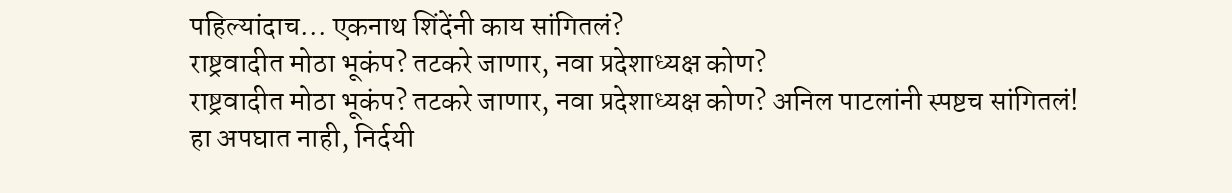पहिल्यांदाच... एकनाथ शिंदेंनी काय सांगितलं?
राष्ट्रवादीत मोठा भूकंप? तटकरे जाणार, नवा प्रदेशाध्यक्ष कोण?
राष्ट्रवादीत मोठा भूकंप? तटकरे जाणार, नवा प्रदेशाध्यक्ष कोण? अनिल पाटलांनी स्पष्टच सांगितलं!
हा अपघात नाही, निर्दयी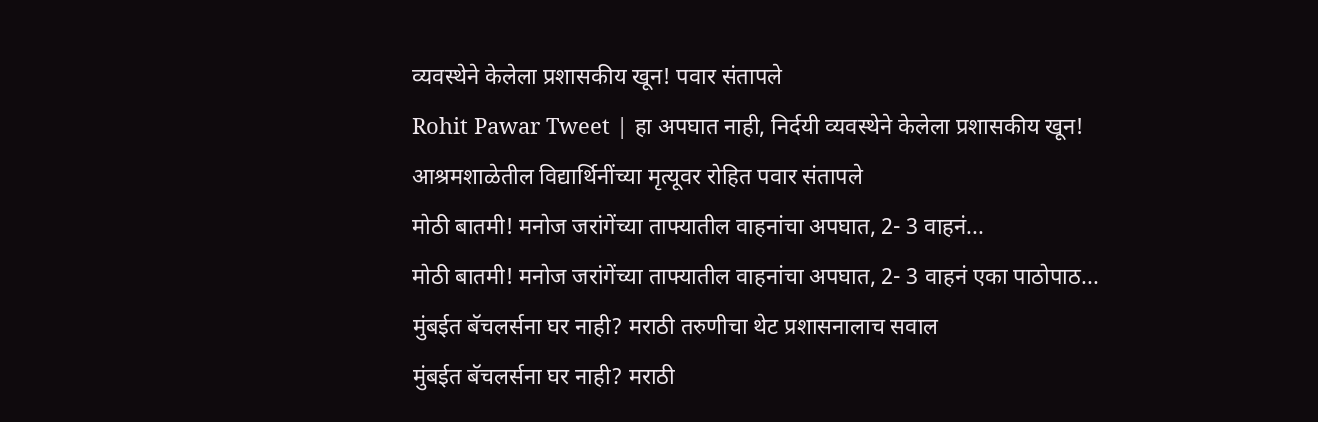व्यवस्थेने केलेला प्रशासकीय खून! पवार संतापले
Rohit Pawar Tweet | हा अपघात नाही, निर्दयी व्यवस्थेने केलेला प्रशासकीय खून! आश्रमशाळेतील विद्यार्थिनींच्या मृत्यूवर रोहित पवार संतापले
मोठी बातमी! मनोज जरांगेंच्या ताफ्यातील वाहनांचा अपघात, 2- 3 वाहनं...
मोठी बातमी! मनोज जरांगेंच्या ताफ्यातील वाहनांचा अपघात, 2- 3 वाहनं एका पाठोपाठ...
मुंबईत बॅचलर्सना घर नाही? मराठी तरुणीचा थेट प्रशासनालाच सवाल
मुंबईत बॅचलर्सना घर नाही? मराठी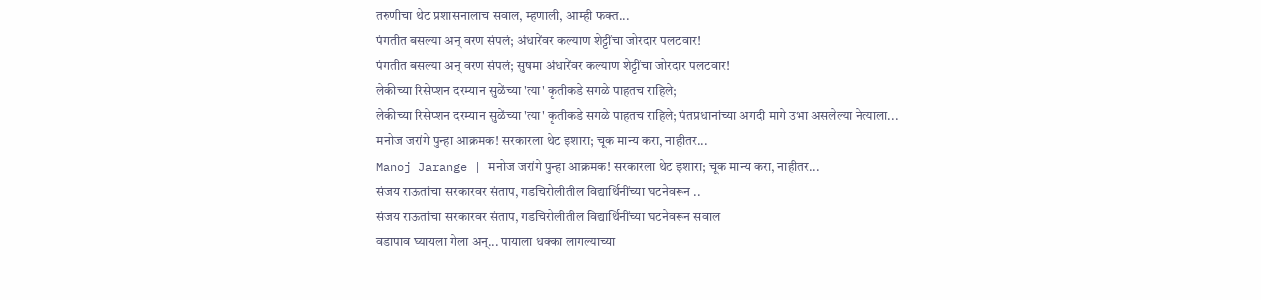तरुणीचा थेट प्रशासनालाच सवाल, म्हणाली, आम्ही फक्त...
पंगतीत बसल्या अन् वरण संपलं; अंधारेंवर कल्याण शेट्टींचा जोरदार पलटवार!
पंगतीत बसल्या अन् वरण संपलं; सुषमा अंधारेंवर कल्याण शेट्टींचा जोरदार पलटवार!
लेकीच्या रिसेप्शन दरम्यान सुळेंच्या 'त्या' कृतीकडे सगळे पाहतच राहिले;
लेकीच्या रिसेप्शन दरम्यान सुळेंच्या 'त्या' कृतीकडे सगळे पाहतच राहिले; पंतप्रधानांच्या अगदी मागे उभा असलेल्या नेत्याला...
मनोज जरांगे पुन्हा आक्रमक! सरकारला थेट इशारा; चूक मान्य करा, नाहीतर...
Manoj Jarange | मनोज जरांगे पुन्हा आक्रमक! सरकारला थेट इशारा; चूक मान्य करा, नाहीतर...
संजय राऊतांचा सरकारवर संताप, गडचिरोलीतील विद्यार्थिनींच्या घटनेवरून ..
संजय राऊतांचा सरकारवर संताप, गडचिरोलीतील विद्यार्थिनींच्या घटनेवरून सवाल
वडापाव घ्यायला गेला अन्... पायाला धक्का लागल्याच्या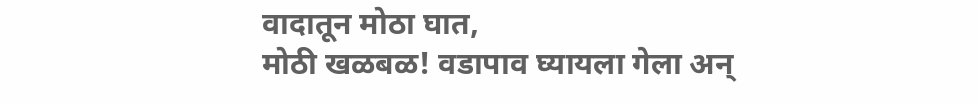वादातून मोठा घात,
मोठी खळबळ! वडापाव घ्यायला गेला अन्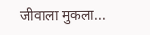जीवाला मुकला...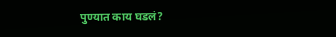पुण्यात काय घडलं?